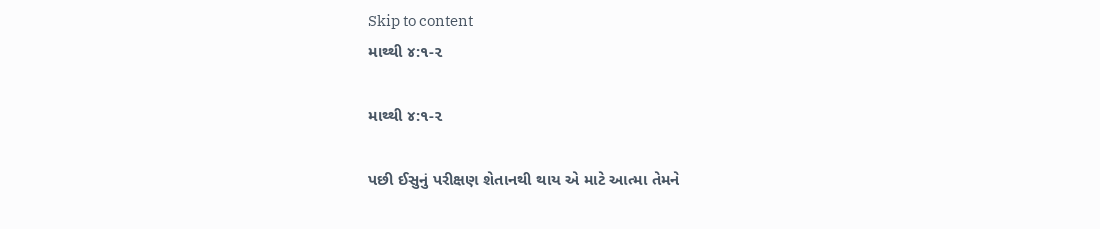Skip to content
માથ્થી ૪:૧-૨

માથ્થી ૪:૧-૨

પછી ઈસુનું પરીક્ષણ શેતાનથી થાય એ માટે આત્મા તેમને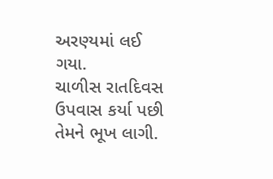અરણ્યમાં લઈ ગયા.
ચાળીસ રાતદિવસ ઉપવાસ કર્યા પછી તેમને ભૂખ લાગી.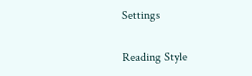Settings

Reading Style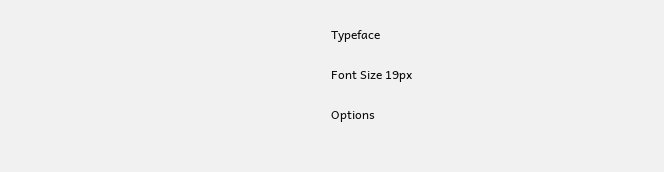Typeface

Font Size 19px

Options